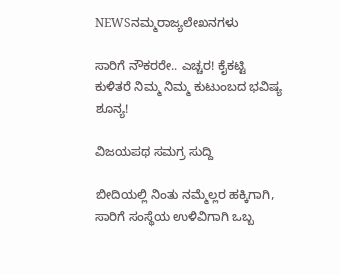NEWSನಮ್ಮರಾಜ್ಯಲೇಖನಗಳು

ಸಾರಿಗೆ ನೌಕರರೇ.. ಎಚ್ಚರ! ಕೈಕಟ್ಟಿ ಕುಳಿತರೆ ನಿಮ್ಮ ನಿಮ್ಮ ಕುಟುಂಬದ ಭವಿಷ್ಯ ಶೂನ್ಯ!

ವಿಜಯಪಥ ಸಮಗ್ರ ಸುದ್ದಿ

ಬೀದಿಯಲ್ಲಿ ನಿಂತು ನಮ್ಮೆಲ್ಲರ ಹಕ್ಕಿಗಾಗಿ, ಸಾರಿಗೆ ಸಂಸ್ಥೆಯ ಉಳಿವಿಗಾಗಿ ಒಬ್ಬ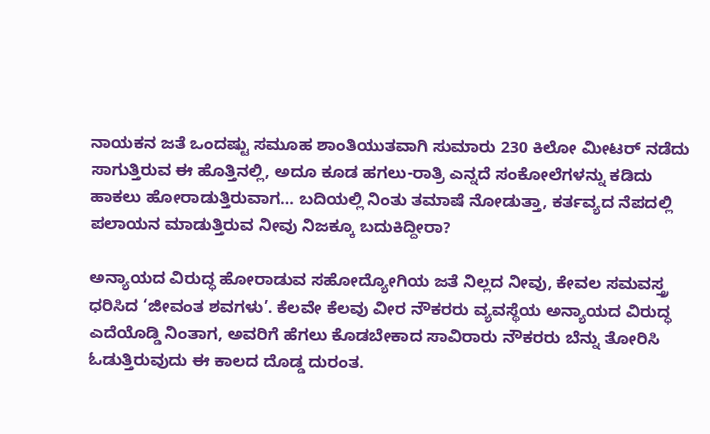ನಾಯಕನ ಜತೆ ಒಂದಷ್ಟು ಸಮೂಹ ಶಾಂತಿಯುತವಾಗಿ ಸುಮಾರು 230 ಕಿಲೋ ಮೀಟರ್‌ ನಡೆದು ಸಾಗುತ್ತಿರುವ ಈ ಹೊತ್ತಿನಲ್ಲಿ, ಅದೂ ಕೂಡ ಹಗಲು-ರಾತ್ರಿ ಎನ್ನದೆ ಸಂಕೋಲೆಗಳನ್ನು ಕಡಿದು ಹಾಕಲು ಹೋರಾಡುತ್ತಿರುವಾಗ… ಬದಿಯಲ್ಲಿ ನಿಂತು ತಮಾಷೆ ನೋಡುತ್ತಾ, ಕರ್ತವ್ಯದ ನೆಪದಲ್ಲಿ ಪಲಾಯನ ಮಾಡುತ್ತಿರುವ ನೀವು ನಿಜಕ್ಕೂ ಬದುಕಿದ್ದೀರಾ?

ಅನ್ಯಾಯದ ವಿರುದ್ಧ ಹೋರಾಡುವ ಸಹೋದ್ಯೋಗಿಯ ಜತೆ ನಿಲ್ಲದ ನೀವು, ಕೇವಲ ಸಮವಸ್ತ್ರ ಧರಿಸಿದ ‘ಜೀವಂತ ಶವಗಳು’. ಕೆಲವೇ ಕೆಲವು ವೀರ ನೌಕರರು ವ್ಯವಸ್ಥೆಯ ಅನ್ಯಾಯದ ವಿರುದ್ಧ ಎದೆಯೊಡ್ಡಿ ನಿಂತಾಗ, ಅವರಿಗೆ ಹೆಗಲು ಕೊಡಬೇಕಾದ ಸಾವಿರಾರು ನೌಕರರು ಬೆನ್ನು ತೋರಿಸಿ ಓಡುತ್ತಿರುವುದು ಈ ಕಾಲದ ದೊಡ್ಡ ದುರಂತ.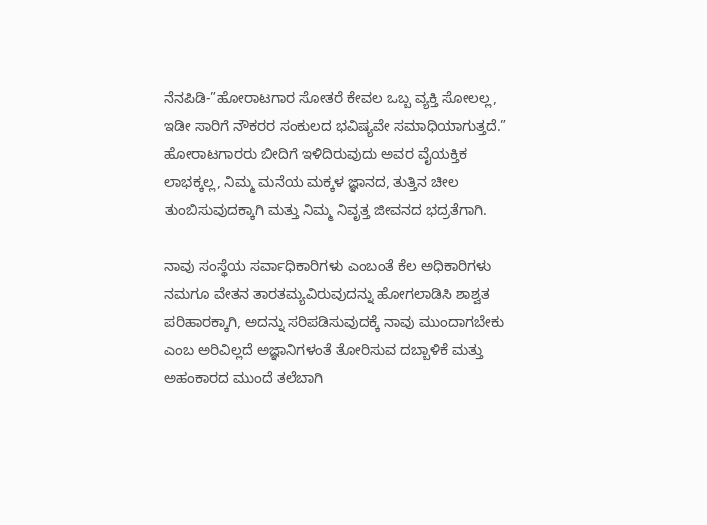ನೆನಪಿಡಿ-”ಹೋರಾಟಗಾರ ಸೋತರೆ ಕೇವಲ ಒಬ್ಬ ವ್ಯಕ್ತಿ ಸೋಲಲ್ಲ, ಇಡೀ ಸಾರಿಗೆ ನೌಕರರ ಸಂಕುಲದ ಭವಿಷ್ಯವೇ ಸಮಾಧಿಯಾಗುತ್ತದೆ.” ಹೋರಾಟಗಾರರು ಬೀದಿಗೆ ಇಳಿದಿರುವುದು ಅವರ ವೈಯಕ್ತಿಕ ಲಾಭಕ್ಕಲ್ಲ, ನಿಮ್ಮ ಮನೆಯ ಮಕ್ಕಳ ಜ್ಞಾನದ, ತುತ್ತಿನ ಚೀಲ ತುಂಬಿಸುವುದಕ್ಕಾಗಿ ಮತ್ತು ನಿಮ್ಮ ನಿವೃತ್ತ ಜೀವನದ ಭದ್ರತೆಗಾಗಿ.

ನಾವು ಸಂಸ್ಥೆಯ ಸರ್ವಾಧಿಕಾರಿಗಳು ಎಂಬಂತೆ ಕೆಲ ಅಧಿಕಾರಿಗಳು ನಮಗೂ ವೇತನ ತಾರತಮ್ಯವಿರುವುದನ್ನು ಹೋಗಲಾಡಿಸಿ ಶಾಶ್ವತ ಪರಿಹಾರಕ್ಕಾಗಿ, ಅದನ್ನು ಸರಿಪಡಿಸುವುದಕ್ಕೆ ನಾವು ಮುಂದಾಗಬೇಕು ಎಂಬ ಅರಿವಿಲ್ಲದೆ ಅಜ್ಞಾನಿಗಳಂತೆ ತೋರಿಸುವ ದಬ್ಬಾಳಿಕೆ ಮತ್ತು ಅಹಂಕಾರದ ಮುಂದೆ ತಲೆಬಾಗಿ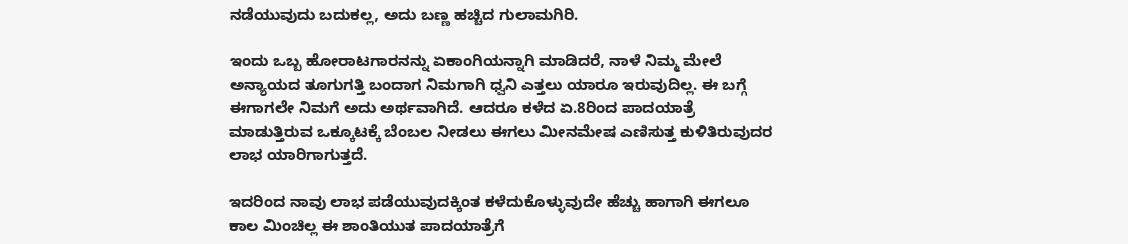ನಡೆಯುವುದು ಬದುಕಲ್ಲ, ಅದು ಬಣ್ಣ ಹಚ್ಚಿದ ಗುಲಾಮಗಿರಿ.

ಇಂದು ಒಬ್ಬ ಹೋರಾಟಗಾರನನ್ನು ಏಕಾಂಗಿಯನ್ನಾಗಿ ಮಾಡಿದರೆ, ನಾಳೆ ನಿಮ್ಮ ಮೇಲೆ ಅನ್ಯಾಯದ ತೂಗುಗತ್ತಿ ಬಂದಾಗ ನಿಮಗಾಗಿ ಧ್ವನಿ ಎತ್ತಲು ಯಾರೂ ಇರುವುದಿಲ್ಲ. ಈ ಬಗ್ಗೆ ಈಗಾಗಲೇ ನಿಮಗೆ ಅದು ಅರ್ಥವಾಗಿದೆ. ಆದರೂ ಕಳೆದ ಏ.8ರಿಂದ ಪಾದಯಾತ್ರೆ ಮಾಡುತ್ತಿರುವ ಒಕ್ಕೂಟಕ್ಕೆ ಬೆಂಬಲ ನೀಡಲು ಈಗಲು ಮೀನಮೇಷ ಎಣಿಸುತ್ತ ಕುಳಿತಿರುವುದರ ಲಾಭ ಯಾರಿಗಾಗುತ್ತದೆ.

ಇದರಿಂದ ನಾವು ಲಾಭ ಪಡೆಯುವುದಕ್ಕಿಂತ ಕಳೆದುಕೊಳ್ಳುವುದೇ ಹೆಚ್ಚು ಹಾಗಾಗಿ ಈಗಲೂ ಕಾಲ ಮಿಂಚಿಲ್ಲ ಈ ಶಾಂತಿಯುತ ಪಾದಯಾತ್ರೆಗೆ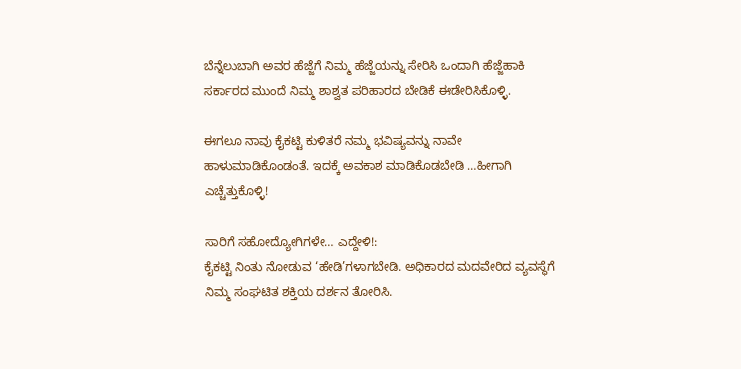ಬೆನ್ನೆಲುಬಾಗಿ ಅವರ ಹೆಜ್ಜೆಗೆ ನಿಮ್ಮ ಹೆಜ್ಜೆಯನ್ನು ಸೇರಿಸಿ ಒಂದಾಗಿ ಹೆಜ್ಜೆಹಾಕಿ ಸರ್ಕಾರದ ಮುಂದೆ ನಿಮ್ಮ ಶಾಶ್ವತ ಪರಿಹಾರದ ಬೇಡಿಕೆ ಈಡೇರಿಸಿಕೊಳ್ಳಿ.

ಈಗಲೂ ನಾವು ಕೈಕಟ್ಟಿ ಕುಳಿತರೆ ನಮ್ಮ ಭವಿಷ್ಯವನ್ನು ನಾವೇ ಹಾಳುಮಾಡಿಕೊಂಡಂತೆ. ಇದಕ್ಕೆ ಅವಕಾಶ ಮಾಡಿಕೊಡಬೇಡಿ …ಹೀಗಾಗಿ ಎಚ್ಚೆತ್ತುಕೊಳ್ಳಿ!

ಸಾರಿಗೆ ಸಹೋದ್ಯೋಗಿಗಳೇ… ಎದ್ದೇಳಿ!:
ಕೈಕಟ್ಟಿ ನಿಂತು ನೋಡುವ ‘ಹೇಡಿ’ಗಳಾಗಬೇಡಿ. ಅಧಿಕಾರದ ಮದವೇರಿದ ವ್ಯವಸ್ಥೆಗೆ ನಿಮ್ಮ ಸಂಘಟಿತ ಶಕ್ತಿಯ ದರ್ಶನ ತೋರಿಸಿ.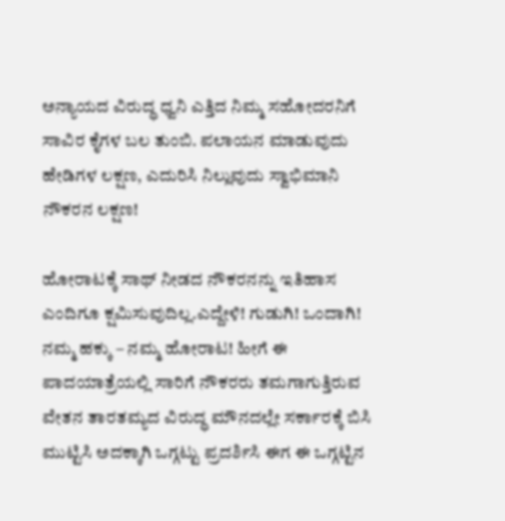ಅನ್ಯಾಯದ ವಿರುದ್ಧ ಧ್ವನಿ ಎತ್ತಿದ ನಿಮ್ಮ ಸಹೋದರನಿಗೆ ಸಾವಿರ ಕೈಗಳ ಬಲ ತುಂಬಿ. ಪಲಾಯನ ಮಾಡುವುದು ಹೇಡಿಗಳ ಲಕ್ಷಣ, ಎದುರಿಸಿ ನಿಲ್ಲುವುದು ಸ್ವಾಭಿಮಾನಿ ನೌಕರನ ಲಕ್ಷಣ!

ಹೋರಾಟಕ್ಕೆ ಸಾಥ್ ನೀಡದ ನೌಕರನನ್ನು ಇತಿಹಾಸ ಎಂದಿಗೂ ಕ್ಷಮಿಸುವುದಿಲ್ಲ.ಎದ್ದೇಳಿ! ಗುಡುಗಿ! ಒಂದಾಗಿ! ನಮ್ಮ ಹಕ್ಕು – ನಮ್ಮ ಹೋರಾಟ! ಹೀಗೆ ಈ ಪಾದಯಾತ್ರೆಯಲ್ಲಿ ಸಾರಿಗೆ ನೌಕರರು ತಮಗಾಗುತ್ತಿರುವ ವೇತನ ತಾರತಮ್ಯದ ವಿರುದ್ಧ ಮೌನದಲ್ಲೇ ಸರ್ಕಾರಕ್ಕೆ ಬಿಸಿ ಮುಟ್ಟಿಸಿ ಅದಕ್ಕಾಗಿ ಒಗ್ಗಟ್ಟು ಪ್ರದರ್ಶಿಸಿ ಈಗ ಈ ಒಗ್ಗಟ್ಟಿನ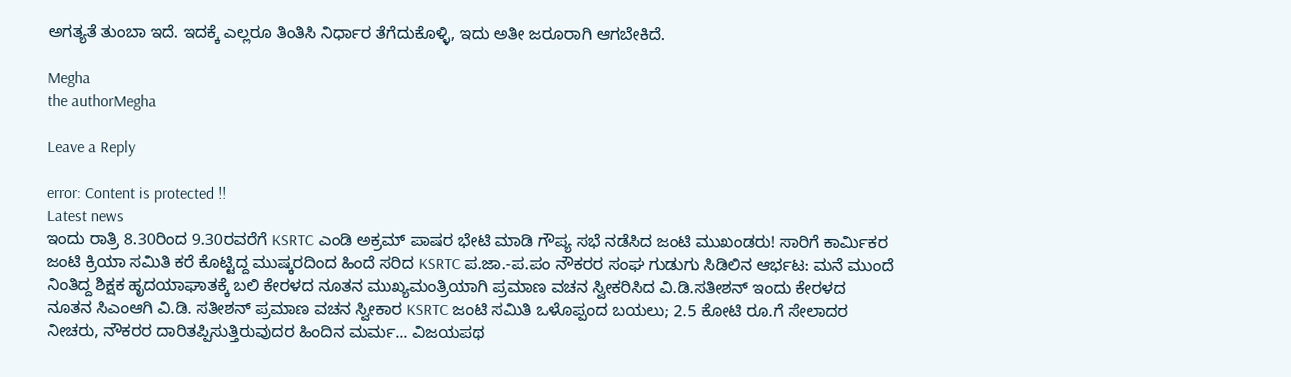ಅಗತ್ಯತೆ ತುಂಬಾ ಇದೆ. ಇದಕ್ಕೆ ಎಲ್ಲರೂ ತಿಂತಿಸಿ ನಿರ್ಧಾರ ತೆಗೆದುಕೊಳ್ಳಿ, ಇದು ಅತೀ ಜರೂರಾಗಿ ಆಗಬೇಕಿದೆ.

Megha
the authorMegha

Leave a Reply

error: Content is protected !!
Latest news
ಇಂದು ರಾತ್ರಿ 8.30ರಿಂದ 9.30ರವರೆಗೆ KSRTC ಎಂಡಿ ಅಕ್ರಮ್‌ ಪಾಷರ ಭೇಟಿ ಮಾಡಿ ಗೌಪ್ಯ ಸಭೆ ನಡೆಸಿದ ಜಂಟಿ ಮುಖಂಡರು! ಸಾರಿಗೆ ಕಾರ್ಮಿಕರ ಜಂಟಿ ಕ್ರಿಯಾ ಸಮಿತಿ ಕರೆ ಕೊಟ್ಟಿದ್ದ ಮುಷ್ಕರದಿಂದ ಹಿಂದೆ ಸರಿದ KSRTC ಪ.ಜಾ.-ಪ.ಪಂ ನೌಕರರ ಸಂಘ ಗುಡುಗು ಸಿಡಿಲಿನ ಆರ್ಭಟ: ಮನೆ ಮುಂದೆ ನಿಂತಿದ್ದ ಶಿಕ್ಷಕ ಹೃದಯಾಘಾತಕ್ಕೆ ಬಲಿ ಕೇರಳದ ನೂತನ ಮುಖ್ಯಮಂತ್ರಿಯಾಗಿ ಪ್ರಮಾಣ ವಚನ ಸ್ವೀಕರಿಸಿದ ವಿ.ಡಿ.ಸತೀಶನ್ ಇಂದು ಕೇರಳದ ನೂತನ ಸಿಎಂಆಗಿ ವಿ.ಡಿ. ಸತೀಶನ್‌ ಪ್ರಮಾಣ ವಚನ ಸ್ವೀಕಾರ KSRTC ಜಂಟಿ ಸಮಿತಿ ಒಳೊಪ್ಪಂದ ಬಯಲು; 2.5 ಕೋಟಿ ರೂ.ಗೆ ಸೇಲಾದರ ನೀಚರು, ನೌಕರರ ದಾರಿತಪ್ಪಿಸುತ್ತಿರುವುದರ ಹಿಂದಿನ ಮರ್ಮ... ವಿಜಯಪಥ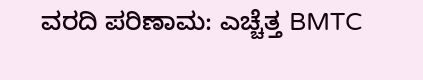ವರದಿ ಪರಿಣಾಮ: ಎಚ್ಚೆತ್ತ BMTC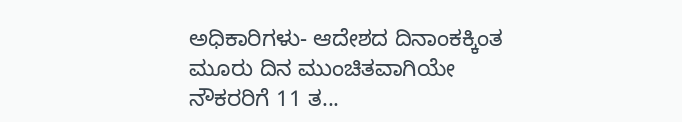ಅಧಿಕಾರಿಗಳು- ಆದೇಶದ ದಿನಾಂಕಕ್ಕಿಂತ ಮೂರು ದಿನ ಮುಂಚಿತವಾಗಿಯೇ ನೌಕರರಿಗೆ 11 ತ...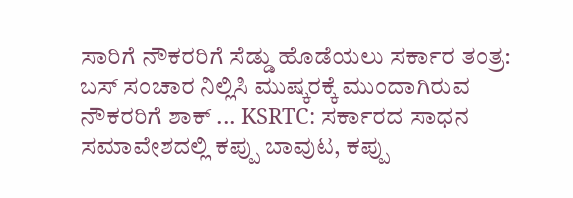ಸಾರಿಗೆ ನೌಕರರಿಗೆ ಸೆಡ್ಡು ಹೊಡೆಯಲು ಸರ್ಕಾರ ತಂತ್ರ: ಬಸ್ ಸಂಚಾರ ನಿಲ್ಲಿಸಿ ಮುಷ್ಕರಕ್ಕೆ ಮುಂದಾಗಿರುವ ನೌಕರರಿಗೆ ಶಾಕ್ ... KSRTC: ಸರ್ಕಾರದ ಸಾಧನ ಸಮಾವೇಶದಲ್ಲಿ ಕಪ್ಪು ಬಾವುಟ, ಕಪ್ಪು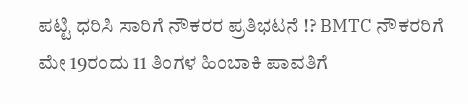ಪಟ್ಟಿ ಧರಿಸಿ ಸಾರಿಗೆ ನೌಕರರ ಪ್ರತಿಭಟನೆ !? BMTC ನೌಕರರಿಗೆ ಮೇ 19ರಂದು 11 ತಿಂಗಳ ಹಿಂಬಾಕಿ ಪಾವತಿಗೆ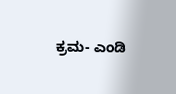ಕ್ರಮ- ಎಂಡಿ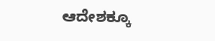ಆದೇಶಕ್ಕೂ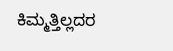ಕಿಮ್ಮತ್ತಿಲ್ಲದರ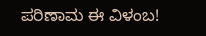ಪರಿಣಾಮ ಈ ವಿಳಂಬ!